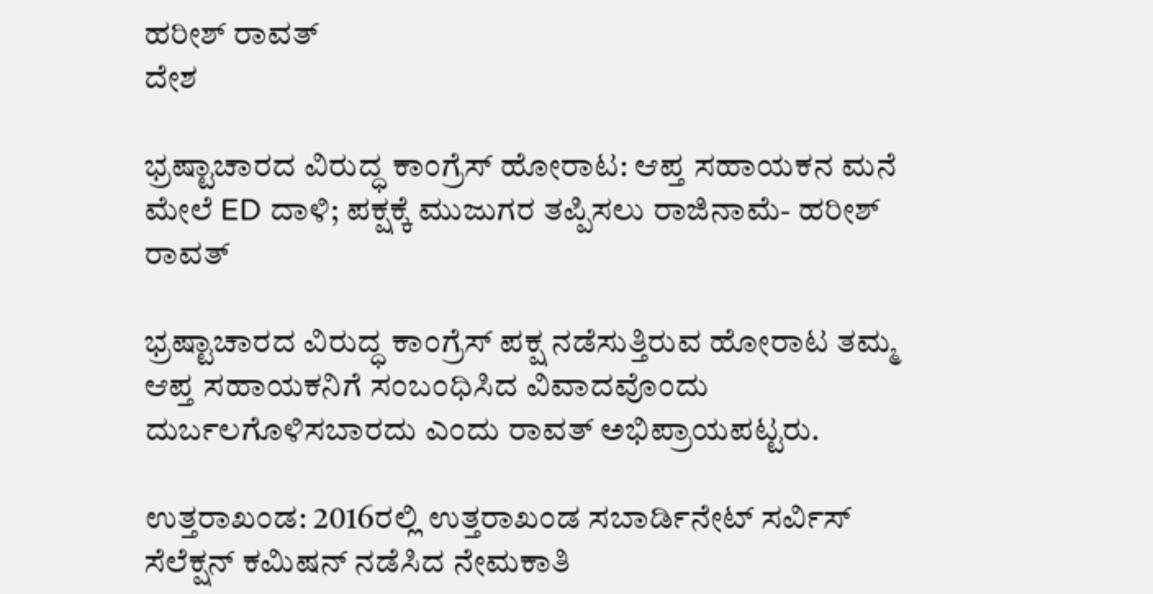ಹರೀಶ್ ರಾವತ್
ದೇಶ

ಭ್ರಷ್ಟಾಚಾರದ ವಿರುದ್ಧ ಕಾಂಗ್ರೆಸ್ ಹೋರಾಟ: ಆಪ್ತ ಸಹಾಯಕನ ಮನೆ ಮೇಲೆ ED ದಾಳಿ; ಪಕ್ಷಕ್ಕೆ ಮುಜುಗರ ತಪ್ಪಿಸಲು ರಾಜಿನಾಮೆ- ಹರೀಶ್ ರಾವತ್

ಭ್ರಷ್ಟಾಚಾರದ ವಿರುದ್ಧ ಕಾಂಗ್ರೆಸ್ ಪಕ್ಷ ನಡೆಸುತ್ತಿರುವ ಹೋರಾಟ ತಮ್ಮ ಆಪ್ತ ಸಹಾಯಕನಿಗೆ ಸಂಬಂಧಿಸಿದ ವಿವಾದವೊಂದು ದುರ್ಬಲಗೊಳಿಸಬಾರದು ಎಂದು ರಾವತ್ ಅಭಿಪ್ರಾಯಪಟ್ಟರು.

ಉತ್ತರಾಖಂಡ: 2016ರಲ್ಲಿ ಉತ್ತರಾಖಂಡ ಸಬಾರ್ಡಿನೇಟ್ ಸರ್ವಿಸ್ ಸೆಲೆಕ್ಷನ್ ಕಮಿಷನ್ ನಡೆಸಿದ ನೇಮಕಾತಿ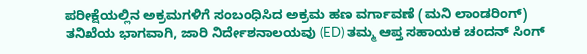ಪರೀಕ್ಷೆಯಲ್ಲಿನ ಅಕ್ರಮಗಳಿಗೆ ಸಂಬಂಧಿಸಿದ ಅಕ್ರಮ ಹಣ ವರ್ಗಾವಣೆ (ಮನಿ ಲಾಂಡರಿಂಗ್) ತನಿಖೆಯ ಭಾಗವಾಗಿ, ಜಾರಿ ನಿರ್ದೇಶನಾಲಯವು (ED) ತಮ್ಮ ಆಪ್ತ ಸಹಾಯಕ ಚಂದನ್ ಸಿಂಗ್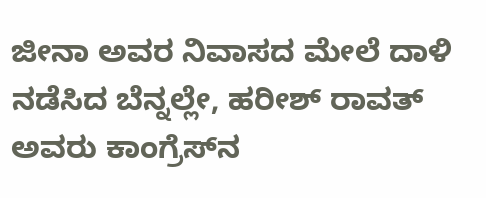ಜೀನಾ ಅವರ ನಿವಾಸದ ಮೇಲೆ ದಾಳಿ ನಡೆಸಿದ ಬೆನ್ನಲ್ಲೇ, ಹರೀಶ್ ರಾವತ್ ಅವರು ಕಾಂಗ್ರೆಸ್‌ನ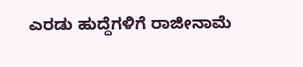ಎರಡು ಹುದ್ದೆಗಳಿಗೆ ರಾಜೀನಾಮೆ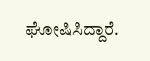ಘೋಷಿಸಿದ್ದಾರೆ.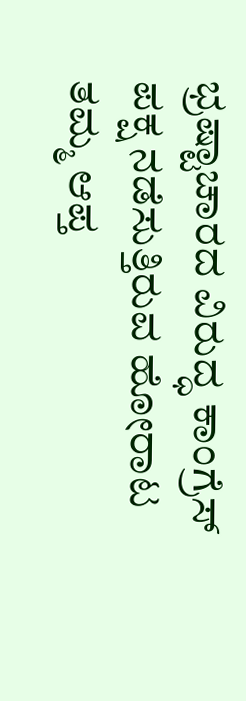ಭ್ರಷ್ಟಾಚಾರದ ವಿರುದ್ಧ ಕಾಂಗ್ರೆಸ್ ಪಕ್ಷ ನಡೆಸುತ್ತಿರುವ ಹೋರಾಟ ತಮ್ಮ ಆಪ್ತ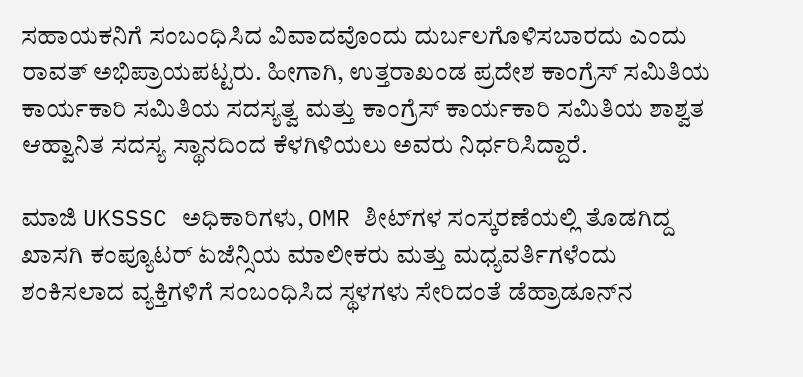ಸಹಾಯಕನಿಗೆ ಸಂಬಂಧಿಸಿದ ವಿವಾದವೊಂದು ದುರ್ಬಲಗೊಳಿಸಬಾರದು ಎಂದು ರಾವತ್ ಅಭಿಪ್ರಾಯಪಟ್ಟರು. ಹೀಗಾಗಿ, ಉತ್ತರಾಖಂಡ ಪ್ರದೇಶ ಕಾಂಗ್ರೆಸ್ ಸಮಿತಿಯ ಕಾರ್ಯಕಾರಿ ಸಮಿತಿಯ ಸದಸ್ಯತ್ವ ಮತ್ತು ಕಾಂಗ್ರೆಸ್ ಕಾರ್ಯಕಾರಿ ಸಮಿತಿಯ ಶಾಶ್ವತ ಆಹ್ವಾನಿತ ಸದಸ್ಯ ಸ್ಥಾನದಿಂದ ಕೆಳಗಿಳಿಯಲು ಅವರು ನಿರ್ಧರಿಸಿದ್ದಾರೆ.

ಮಾಜಿ UKSSSC ಅಧಿಕಾರಿಗಳು, OMR ಶೀಟ್‌ಗಳ ಸಂಸ್ಕರಣೆಯಲ್ಲಿ ತೊಡಗಿದ್ದ ಖಾಸಗಿ ಕಂಪ್ಯೂಟರ್ ಏಜೆನ್ಸಿಯ ಮಾಲೀಕರು ಮತ್ತು ಮಧ್ಯವರ್ತಿಗಳೆಂದು ಶಂಕಿಸಲಾದ ವ್ಯಕ್ತಿಗಳಿಗೆ ಸಂಬಂಧಿಸಿದ ಸ್ಥಳಗಳು ಸೇರಿದಂತೆ ಡೆಹ್ರಾಡೂನ್‌ನ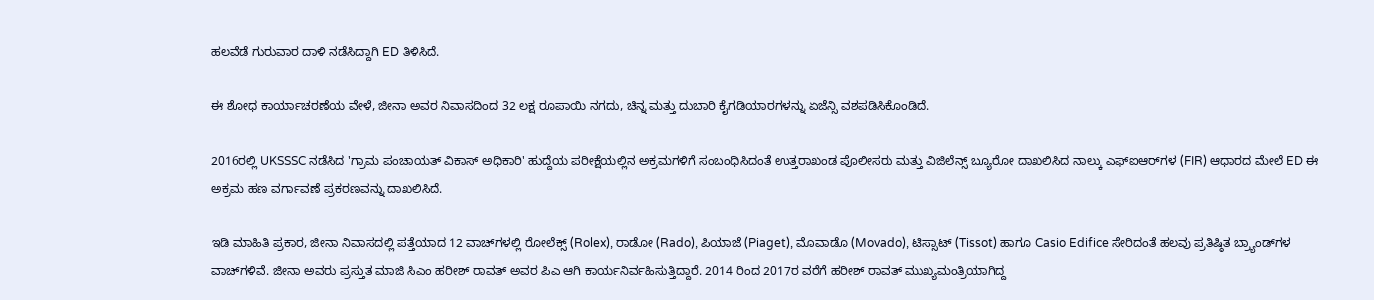ಹಲವೆಡೆ ಗುರುವಾರ ದಾಳಿ ನಡೆಸಿದ್ದಾಗಿ ED ತಿಳಿಸಿದೆ.

ಈ ಶೋಧ ಕಾರ್ಯಾಚರಣೆಯ ವೇಳೆ, ಜೀನಾ ಅವರ ನಿವಾಸದಿಂದ 32 ಲಕ್ಷ ರೂಪಾಯಿ ನಗದು, ಚಿನ್ನ ಮತ್ತು ದುಬಾರಿ ಕೈಗಡಿಯಾರಗಳನ್ನು ಏಜೆನ್ಸಿ ವಶಪಡಿಸಿಕೊಂಡಿದೆ.

2016ರಲ್ಲಿ UKSSSC ನಡೆಸಿದ 'ಗ್ರಾಮ ಪಂಚಾಯತ್ ವಿಕಾಸ್ ಅಧಿಕಾರಿ' ಹುದ್ದೆಯ ಪರೀಕ್ಷೆಯಲ್ಲಿನ ಅಕ್ರಮಗಳಿಗೆ ಸಂಬಂಧಿಸಿದಂತೆ ಉತ್ತರಾಖಂಡ ಪೊಲೀಸರು ಮತ್ತು ವಿಜಿಲೆನ್ಸ್ ಬ್ಯೂರೋ ದಾಖಲಿಸಿದ ನಾಲ್ಕು ಎಫ್‌ಐಆರ್‌ಗಳ (FIR) ಆಧಾರದ ಮೇಲೆ ED ಈ ಅಕ್ರಮ ಹಣ ವರ್ಗಾವಣೆ ಪ್ರಕರಣವನ್ನು ದಾಖಲಿಸಿದೆ.

ಇಡಿ ಮಾಹಿತಿ ಪ್ರಕಾರ, ಜೀನಾ ನಿವಾಸದಲ್ಲಿ ಪತ್ತೆಯಾದ 12 ವಾಚ್‌ಗಳಲ್ಲಿ ರೋಲೆಕ್ಸ್‌ (Rolex), ರಾಡೋ (Rado), ಪಿಯಾಜೆ (Piaget), ಮೊವಾಡೊ (Movado), ಟಿಸ್ಸಾಟ್‌ (Tissot) ಹಾಗೂ Casio Edifice ಸೇರಿದಂತೆ ಹಲವು ಪ್ರತಿಷ್ಠಿತ ಬ್ರ್ಯಾಂಡ್‌ಗಳ ವಾಚ್‌ಗಳಿವೆ. ಜೀನಾ ಅವರು ಪ್ರಸ್ತುತ ಮಾಜಿ ಸಿಎಂ ಹರೀಶ್ ರಾವತ್ ಅವರ ಪಿಎ ಆಗಿ ಕಾರ್ಯನಿರ್ವಹಿಸುತ್ತಿದ್ದಾರೆ. 2014 ರಿಂದ 2017ರ ವರೆಗೆ ಹರೀಶ್ ರಾವತ್ ಮುಖ್ಯಮಂತ್ರಿಯಾಗಿದ್ದ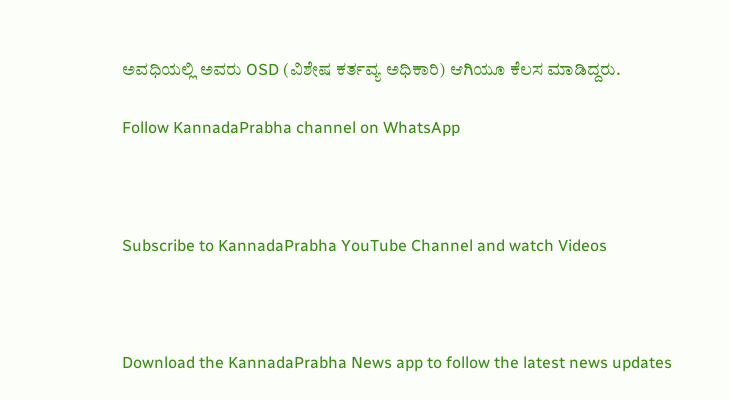ಅವಧಿಯಲ್ಲಿ ಅವರು OSD (ವಿಶೇಷ ಕರ್ತವ್ಯ ಅಧಿಕಾರಿ) ಆಗಿಯೂ ಕೆಲಸ ಮಾಡಿದ್ದರು.

Follow KannadaPrabha channel on WhatsApp



Subscribe to KannadaPrabha YouTube Channel and watch Videos



Download the KannadaPrabha News app to follow the latest news updates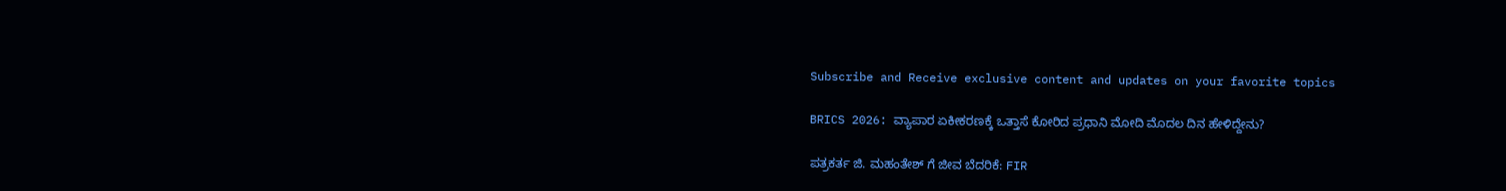Subscribe and Receive exclusive content and updates on your favorite topics

BRICS 2026: ವ್ಯಾಪಾರ ಏಕೀಕರಣಕ್ಕೆ ಒತ್ತಾಸೆ ಕೋರಿದ ಪ್ರಧಾನಿ ಮೋದಿ ಮೊದಲ ದಿನ ಹೇಳಿದ್ದೇನು?

ಪತ್ರಕರ್ತ ಜಿ. ಮಹಂತೇಶ್ ಗೆ ಜೀವ ಬೆದರಿಕೆ: FIR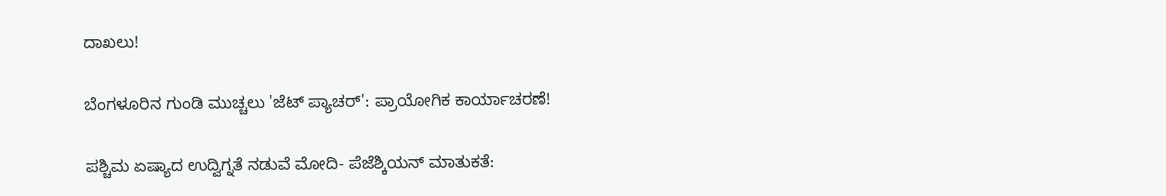ದಾಖಲು!

ಬೆಂಗಳೂರಿನ ಗುಂಡಿ ಮುಚ್ಚಲು 'ಜೆಟ್ ಪ್ಯಾಚರ್': ಪ್ರಾಯೋಗಿಕ ಕಾರ್ಯಾಚರಣೆ!

ಪಶ್ಚಿಮ ಏಷ್ಯಾದ ಉದ್ವಿಗ್ನತೆ ನಡುವೆ ಮೋದಿ- ಪೆಜೆಶ್ಕಿಯನ್ ಮಾತುಕತೆ: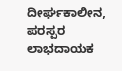ದೀರ್ಘಕಾಲೀನ, ಪರಸ್ಪರ ಲಾಭದಾಯಕ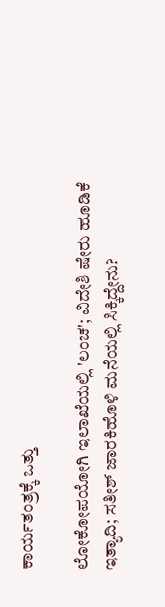ಕಾರ್ಯತಂತ್ರಕ್ಕೆ ಒತ್ತು

ಲೋಕೋಪಯೋಗಿ ಇಲಾಖೆಯಲ್ಲಿ 'ಲಂಚ'; ವಿದೇಶಿ ಷೇರು ಹೂಡಿಕೆ ಇತ್ಯಾದಿ; ಸತೀಶ್ ಜಾರಕಿಹೊಳಿ ಮನೆಯಲ್ಲಿ ಸಿಕ್ಕಿದ್ದೇನು?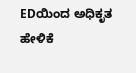EDಯಿಂದ ಅಧಿಕೃತ ಹೇಳಿಕೆ